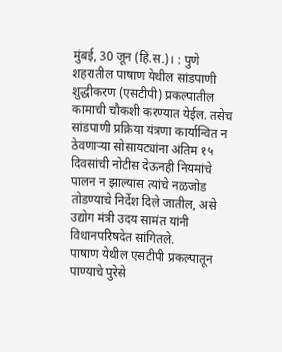मुंबई, 30 जून (हिं.स.)। : पुणे शहरातील पाषाण येथील सांडपाणी शुद्धीकरण (एसटीपी) प्रकल्पातील कामाची चौकशी करण्यात येईल. तसेच सांडपाणी प्रक्रिया यंत्रणा कार्यान्वित न ठेवणाऱ्या सोसायट्यांना अंतिम १५ दिवसांची नोटीस देऊनही नियमांचे पालन न झाल्यास त्यांचे नळजोड तोडण्याचे निर्देश दिले जातील, असे उद्योग मंत्री उदय सामंत यांनी विधानपरिषदेत सांगितले.
पाषाण येथील एसटीपी प्रकल्पातून पाण्याचे पुरेसे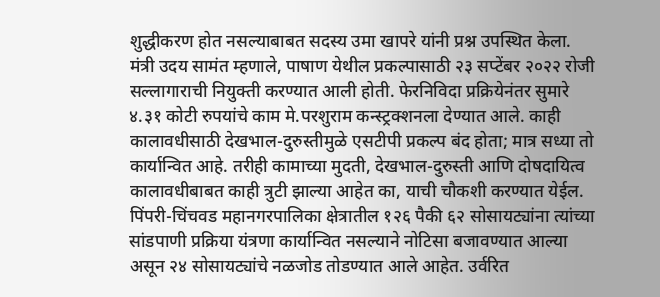शुद्धीकरण होत नसल्याबाबत सदस्य उमा खापरे यांनी प्रश्न उपस्थित केला.
मंत्री उदय सामंत म्हणाले, पाषाण येथील प्रकल्पासाठी २३ सप्टेंबर २०२२ रोजी सल्लागाराची नियुक्ती करण्यात आली होती. फेरनिविदा प्रक्रियेनंतर सुमारे ४.३१ कोटी रुपयांचे काम मे.परशुराम कन्स्ट्रक्शनला देण्यात आले. काही कालावधीसाठी देखभाल-दुरुस्तीमुळे एसटीपी प्रकल्प बंद होता; मात्र सध्या तो कार्यान्वित आहे. तरीही कामाच्या मुदती, देखभाल-दुरुस्ती आणि दोषदायित्व कालावधीबाबत काही त्रुटी झाल्या आहेत का, याची चौकशी करण्यात येईल.
पिंपरी-चिंचवड महानगरपालिका क्षेत्रातील १२६ पैकी ६२ सोसायट्यांना त्यांच्या सांडपाणी प्रक्रिया यंत्रणा कार्यान्वित नसल्याने नोटिसा बजावण्यात आल्या असून २४ सोसायट्यांचे नळजोड तोडण्यात आले आहेत. उर्वरित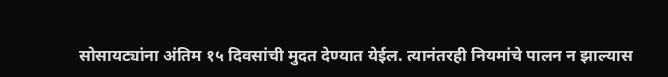सोसायट्यांना अंतिम १५ दिवसांची मुदत देण्यात येईल. त्यानंतरही नियमांचे पालन न झाल्यास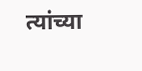त्यांच्या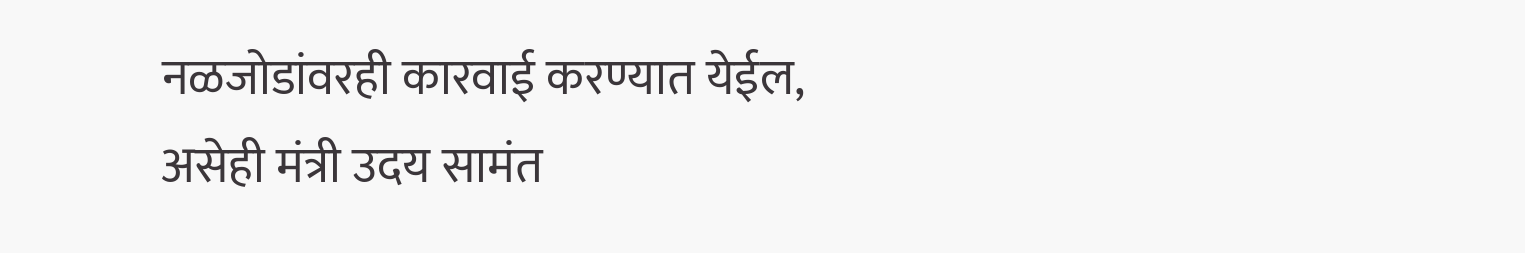नळजोडांवरही कारवाई करण्यात येईल, असेही मंत्री उदय सामंत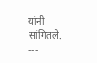यांनी सांगितले.
---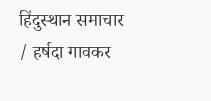हिंदुस्थान समाचार / हर्षदा गावकर